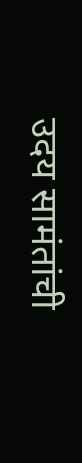उदय सामंतांची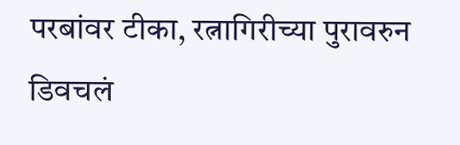परबांवर टीका, रत्नागिरीच्या पुरावरुन डिवचलं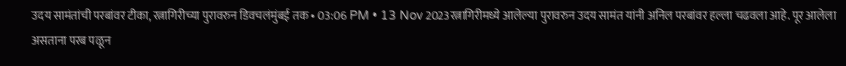उदय सामंतांची परबांवर टीका, रत्नागिरीच्या पुरावरुन डिवचलंमुंबई तक • 03:06 PM • 13 Nov 2023रत्नागिरीमध्ये आलेल्या पुरावरुन उदय सामंत यांनी अनिल परबांवर हल्ला चढवला आहे. पूर आलेला असताना परब पळून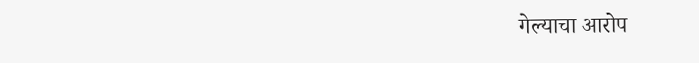गेल्याचा आरोप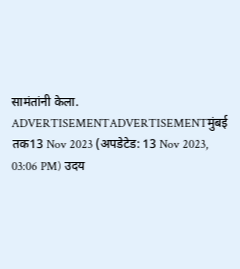सामंतांनी केला. ADVERTISEMENTADVERTISEMENTमुंबई तक13 Nov 2023 (अपडेटेड: 13 Nov 2023, 03:06 PM) उदय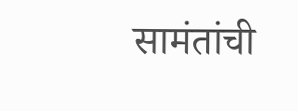सामंतांची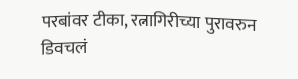परबांवर टीका, रत्नागिरीच्या पुरावरुन डिवचलं